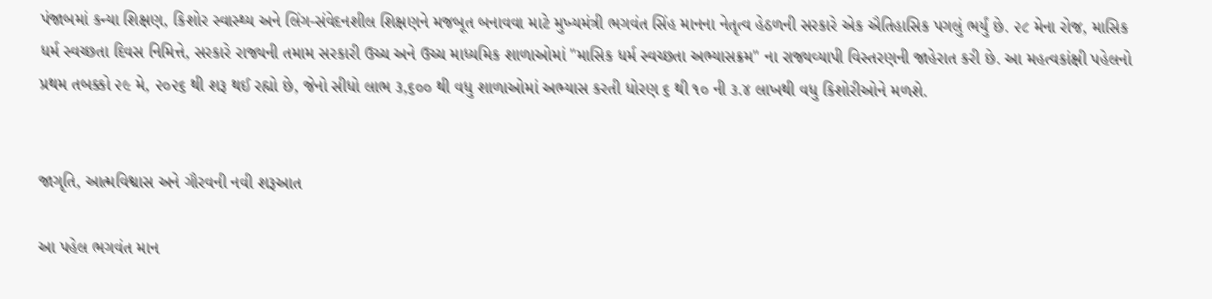પંજાબમાં કન્યા શિક્ષણ, કિશોર સ્વાસ્થ્ય અને લિંગ-સંવેદનશીલ શિક્ષણને મજબૂત બનાવવા માટે મુખ્યમંત્રી ભગવંત સિંહ માનના નેતૃત્વ હેઠળની સરકારે એક ઐતિહાસિક પગલું ભર્યું છે. ૨૮ મેના રોજ, માસિક ધર્મ સ્વચ્છતા દિવસ નિમિત્તે, સરકારે રાજ્યની તમામ સરકારી ઉચ્ચ અને ઉચ્ચ માધ્યમિક શાળાઓમાં "માસિક ધર્મ સ્વચ્છતા અભ્યાસક્રમ" ના રાજ્યવ્યાપી વિસ્તરણની જાહેરાત કરી છે. આ મહત્વકાંક્ષી પહેલનો પ્રથમ તબક્કો ૨૯ મે, ૨૦૨૬ થી શરૂ થઈ રહ્યો છે, જેનો સીધો લાભ ૩,૬૦૦ થી વધુ શાળાઓમાં અભ્યાસ કરતી ધોરણ ૬ થી ૧૦ ની ૩.૪ લાખથી વધુ કિશોરીઓને મળશે.


જાગૃતિ, આત્મવિશ્વાસ અને ગૌરવની નવી શરૂઆત

આ પહેલ ભગવંત માન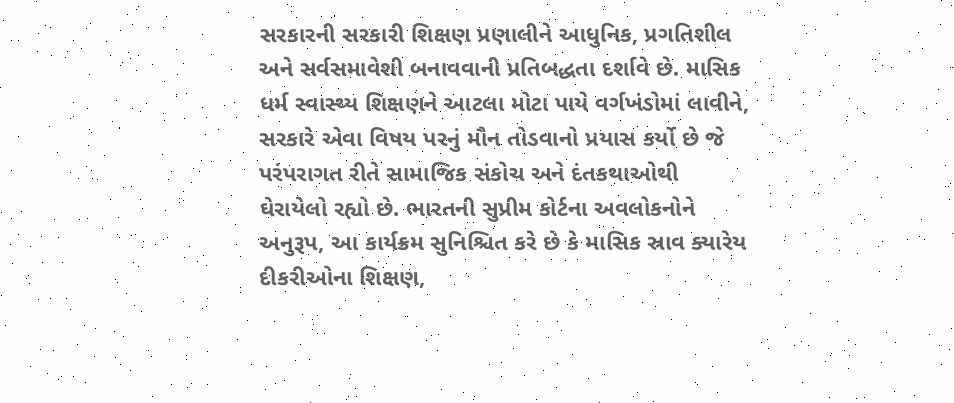સરકારની સરકારી શિક્ષણ પ્રણાલીને આધુનિક, પ્રગતિશીલ અને સર્વસમાવેશી બનાવવાની પ્રતિબદ્ધતા દર્શાવે છે. માસિક ધર્મ સ્વાસ્થ્ય શિક્ષણને આટલા મોટા પાયે વર્ગખંડોમાં લાવીને, સરકારે એવા વિષય પરનું મૌન તોડવાનો પ્રયાસ કર્યો છે જે પરંપરાગત રીતે સામાજિક સંકોચ અને દંતકથાઓથી ઘેરાયેલો રહ્યો છે. ભારતની સુપ્રીમ કોર્ટના અવલોકનોને અનુરૂપ, આ કાર્યક્રમ સુનિશ્ચિત કરે છે કે માસિક સ્રાવ ક્યારેય દીકરીઓના શિક્ષણ,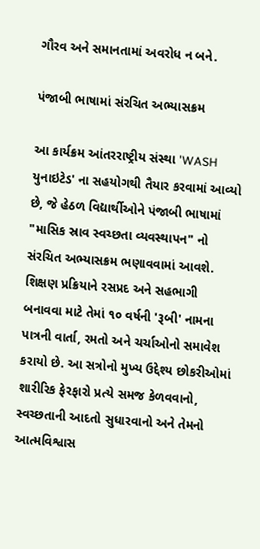ગૌરવ અને સમાનતામાં અવરોધ ન બને.

પંજાબી ભાષામાં સંરચિત અભ્યાસક્રમ

આ કાર્યક્રમ આંતરરાષ્ટ્રીય સંસ્થા 'WASH યુનાઇટેડ' ના સહયોગથી તૈયાર કરવામાં આવ્યો છે, જે હેઠળ વિદ્યાર્થીઓને પંજાબી ભાષામાં "માસિક સ્રાવ સ્વચ્છતા વ્યવસ્થાપન" નો સંરચિત અભ્યાસક્રમ ભણાવવામાં આવશે. શિક્ષણ પ્રક્રિયાને રસપ્રદ અને સહભાગી બનાવવા માટે તેમાં ૧૦ વર્ષની 'રૂબી' નામના પાત્રની વાર્તા, રમતો અને ચર્ચાઓનો સમાવેશ કરાયો છે. આ સત્રોનો મુખ્ય ઉદ્દેશ્ય છોકરીઓમાં શારીરિક ફેરફારો પ્રત્યે સમજ કેળવવાનો, સ્વચ્છતાની આદતો સુધારવાનો અને તેમનો આત્મવિશ્વાસ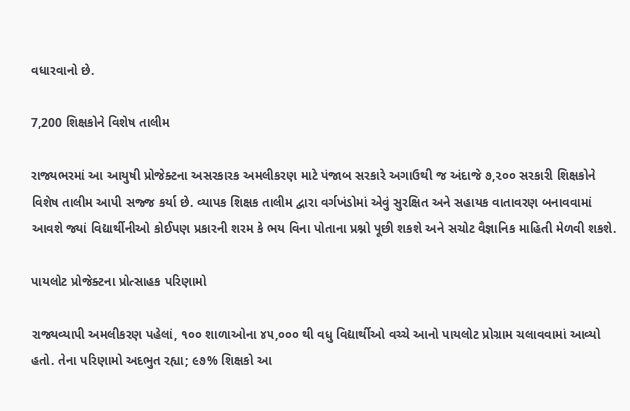વધારવાનો છે.

7,200 શિક્ષકોને વિશેષ તાલીમ

રાજ્યભરમાં આ આયુષી પ્રોજેક્ટના અસરકારક અમલીકરણ માટે પંજાબ સરકારે અગાઉથી જ અંદાજે ૭,૨૦૦ સરકારી શિક્ષકોને વિશેષ તાલીમ આપી સજ્જ કર્યા છે. વ્યાપક શિક્ષક તાલીમ દ્વારા વર્ગખંડોમાં એવું સુરક્ષિત અને સહાયક વાતાવરણ બનાવવામાં આવશે જ્યાં વિદ્યાર્થીનીઓ કોઈપણ પ્રકારની શરમ કે ભય વિના પોતાના પ્રશ્નો પૂછી શકશે અને સચોટ વૈજ્ઞાનિક માહિતી મેળવી શકશે.

પાયલોટ પ્રોજેક્ટના પ્રોત્સાહક પરિણામો

રાજ્યવ્યાપી અમલીકરણ પહેલાં, ૧૦૦ શાળાઓના ૪૫,૦૦૦ થી વધુ વિદ્યાર્થીઓ વચ્ચે આનો પાયલોટ પ્રોગ્રામ ચલાવવામાં આવ્યો હતો. તેના પરિણામો અદભુત રહ્યા; ૯૭% શિક્ષકો આ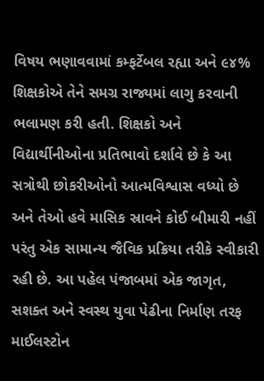વિષય ભણાવવામાં કમ્ફર્ટેબલ રહ્યા અને ૯૪% શિક્ષકોએ તેને સમગ્ર રાજ્યમાં લાગુ કરવાની ભલામણ કરી હતી. શિક્ષકો અને વિદ્યાર્થીનીઓના પ્રતિભાવો દર્શાવે છે કે આ સત્રોથી છોકરીઓનો આત્મવિશ્વાસ વધ્યો છે અને તેઓ હવે માસિક સ્રાવને કોઈ બીમારી નહીં પરંતુ એક સામાન્ય જૈવિક પ્રક્રિયા તરીકે સ્વીકારી રહી છે. આ પહેલ પંજાબમાં એક જાગૃત, સશક્ત અને સ્વસ્થ યુવા પેઢીના નિર્માણ તરફ માઈલસ્ટોન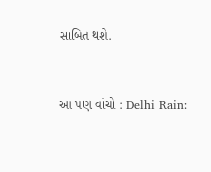સાબિત થશે.


આ પણ વાંચો : Delhi Rain: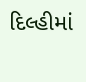દિલ્હીમાં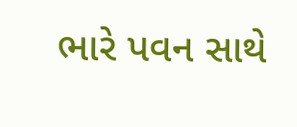ભારે પવન સાથે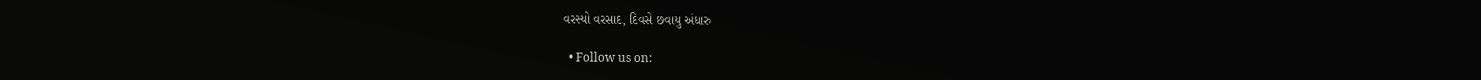વરસ્યો વરસાદ, દિવસે છવાયુ અંધારુ

  • Follow us on: